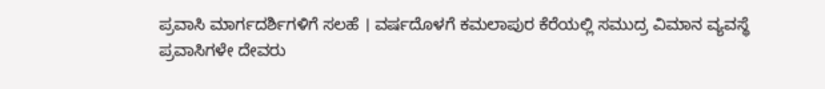ಪ್ರವಾಸಿ ಮಾರ್ಗದರ್ಶಿಗಳಿಗೆ ಸಲಹೆ । ವರ್ಷದೊಳಗೆ ಕಮಲಾಪುರ ಕೆರೆಯಲ್ಲಿ ಸಮುದ್ರ ವಿಮಾನ ವ್ಯವಸ್ಥೆ
ಪ್ರವಾಸಿಗಳೇ ದೇವರು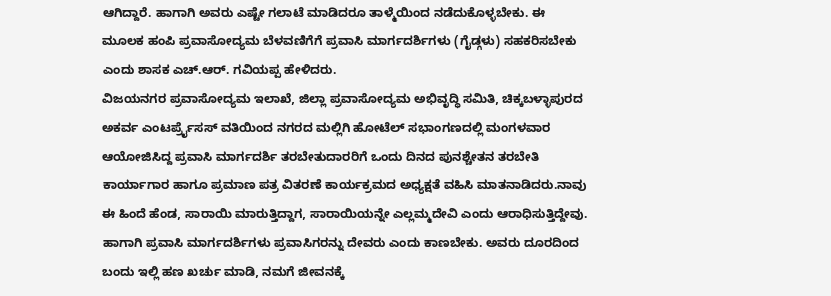ಆಗಿದ್ದಾರೆ. ಹಾಗಾಗಿ ಅವರು ಎಷ್ಟೇ ಗಲಾಟೆ ಮಾಡಿದರೂ ತಾಳ್ಮೆಯಿಂದ ನಡೆದುಕೊಳ್ಳಬೇಕು. ಈ ಮೂಲಕ ಹಂಪಿ ಪ್ರವಾಸೋದ್ಯಮ ಬೆಳವಣಿಗೆಗೆ ಪ್ರವಾಸಿ ಮಾರ್ಗದರ್ಶಿಗಳು (ಗೈಡ್ಗಳು) ಸಹಕರಿಸಬೇಕು ಎಂದು ಶಾಸಕ ಎಚ್.ಆರ್. ಗವಿಯಪ್ಪ ಹೇಳಿದರು.
ವಿಜಯನಗರ ಪ್ರವಾಸೋದ್ಯಮ ಇಲಾಖೆ, ಜಿಲ್ಲಾ ಪ್ರವಾಸೋದ್ಯಮ ಅಭಿವೃದ್ಧಿ ಸಮಿತಿ, ಚಿಕ್ಕಬಳ್ಳಾಪುರದ ಅಕರ್ವ ಎಂಟರ್ಪ್ರೈಸಸ್ ವತಿಯಿಂದ ನಗರದ ಮಲ್ಲಿಗಿ ಹೋಟೆಲ್ ಸಭಾಂಗಣದಲ್ಲಿ ಮಂಗಳವಾರ ಆಯೋಜಿಸಿದ್ದ ಪ್ರವಾಸಿ ಮಾರ್ಗದರ್ಶಿ ತರಬೇತುದಾರರಿಗೆ ಒಂದು ದಿನದ ಪುನಶ್ಚೇತನ ತರಬೇತಿ ಕಾರ್ಯಾಗಾರ ಹಾಗೂ ಪ್ರಮಾಣ ಪತ್ರ ವಿತರಣೆ ಕಾರ್ಯಕ್ರಮದ ಅಧ್ಯಕ್ಷತೆ ವಹಿಸಿ ಮಾತನಾಡಿದರು.ನಾವು ಈ ಹಿಂದೆ ಹೆಂಡ, ಸಾರಾಯಿ ಮಾರುತ್ತಿದ್ದಾಗ, ಸಾರಾಯಿಯನ್ನೇ ಎಲ್ಲಮ್ಮದೇವಿ ಎಂದು ಆರಾಧಿಸುತ್ತಿದ್ದೇವು. ಹಾಗಾಗಿ ಪ್ರವಾಸಿ ಮಾರ್ಗದರ್ಶಿಗಳು ಪ್ರವಾಸಿಗರನ್ನು ದೇವರು ಎಂದು ಕಾಣಬೇಕು. ಅವರು ದೂರದಿಂದ ಬಂದು ಇಲ್ಲಿ ಹಣ ಖರ್ಚು ಮಾಡಿ, ನಮಗೆ ಜೀವನಕ್ಕೆ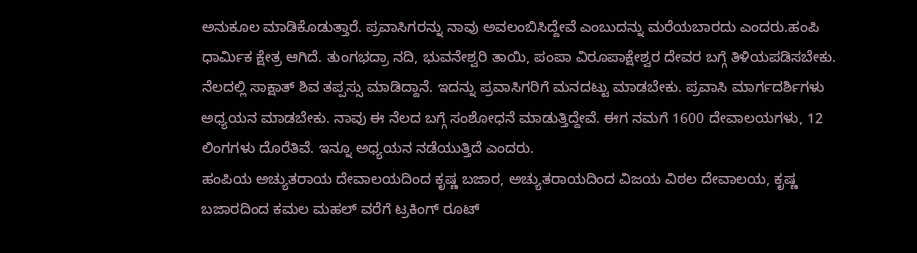ಅನುಕೂಲ ಮಾಡಿಕೊಡುತ್ತಾರೆ. ಪ್ರವಾಸಿಗರನ್ನು ನಾವು ಅವಲಂಬಿಸಿದ್ದೇವೆ ಎಂಬುದನ್ನು ಮರೆಯಬಾರದು ಎಂದರು.ಹಂಪಿ ಧಾರ್ಮಿಕ ಕ್ಷೇತ್ರ ಆಗಿದೆ. ತುಂಗಭದ್ರಾ ನದಿ, ಭುವನೇಶ್ವರಿ ತಾಯಿ, ಪಂಪಾ ವಿರೂಪಾಕ್ಷೇಶ್ವರ ದೇವರ ಬಗ್ಗೆ ತಿಳಿಯಪಡಿಸಬೇಕು. ನೆಲದಲ್ಲಿ ಸಾಕ್ಷಾತ್ ಶಿವ ತಪ್ಪಸ್ಸು ಮಾಡಿದ್ದಾನೆ. ಇದನ್ನು ಪ್ರವಾಸಿಗರಿಗೆ ಮನದಟ್ಟು ಮಾಡಬೇಕು. ಪ್ರವಾಸಿ ಮಾರ್ಗದರ್ಶಿಗಳು ಅಧ್ಯಯನ ಮಾಡಬೇಕು. ನಾವು ಈ ನೆಲದ ಬಗ್ಗೆ ಸಂಶೋಧನೆ ಮಾಡುತ್ತಿದ್ದೇವೆ. ಈಗ ನಮಗೆ 1600 ದೇವಾಲಯಗಳು, 12 ಲಿಂಗಗಳು ದೊರೆತಿವೆ. ಇನ್ನೂ ಅಧ್ಯಯನ ನಡೆಯುತ್ತಿದೆ ಎಂದರು.
ಹಂಪಿಯ ಅಚ್ಯುತರಾಯ ದೇವಾಲಯದಿಂದ ಕೃಷ್ಣ ಬಜಾರ, ಅಚ್ಯುತರಾಯದಿಂದ ವಿಜಯ ವಿಠಲ ದೇವಾಲಯ, ಕೃಷ್ಣ ಬಜಾರದಿಂದ ಕಮಲ ಮಹಲ್ ವರೆಗೆ ಟ್ರಕಿಂಗ್ ರೂಟ್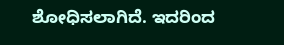ಶೋಧಿಸಲಾಗಿದೆ. ಇದರಿಂದ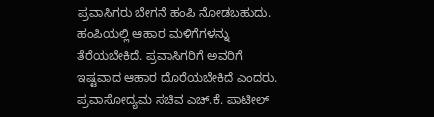ಪ್ರವಾಸಿಗರು ಬೇಗನೆ ಹಂಪಿ ನೋಡಬಹುದು. ಹಂಪಿಯಲ್ಲಿ ಆಹಾರ ಮಳಿಗೆಗಳನ್ನು ತೆರೆಯಬೇಕಿದೆ. ಪ್ರವಾಸಿಗರಿಗೆ ಅವರಿಗೆ ಇಷ್ಟವಾದ ಆಹಾರ ದೊರೆಯಬೇಕಿದೆ ಎಂದರು.
ಪ್ರವಾಸೋದ್ಯಮ ಸಚಿವ ಎಚ್.ಕೆ. ಪಾಟೀಲ್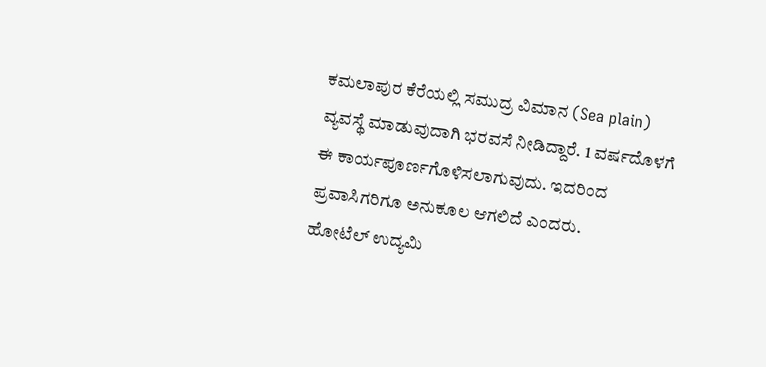ಕಮಲಾಪುರ ಕೆರೆಯಲ್ಲಿ ಸಮುದ್ರ ವಿಮಾನ (Sea plain) ವ್ಯವಸ್ಥೆ ಮಾಡುವುದಾಗಿ ಭರವಸೆ ನೀಡಿದ್ದಾರೆ. 1 ವರ್ಷದೊಳಗೆ ಈ ಕಾರ್ಯಪೂರ್ಣಗೊಳಿಸಲಾಗುವುದು. ಇದರಿಂದ ಪ್ರವಾಸಿಗರಿಗೂ ಅನುಕೂಲ ಆಗಲಿದೆ ಎಂದರು.
ಹೋಟೆಲ್ ಉದ್ಯಮಿ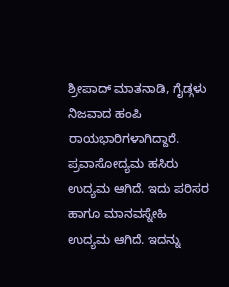ಶ್ರೀಪಾದ್ ಮಾತನಾಡಿ, ಗೈಡ್ಗಳು ನಿಜವಾದ ಹಂಪಿ ರಾಯಭಾರಿಗಳಾಗಿದ್ದಾರೆ. ಪ್ರವಾಸೋದ್ಯಮ ಹಸಿರು ಉದ್ಯಮ ಆಗಿದೆ. ಇದು ಪರಿಸರ ಹಾಗೂ ಮಾನವಸ್ನೇಹಿ ಉದ್ಯಮ ಆಗಿದೆ. ಇದನ್ನು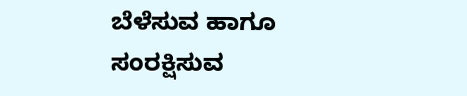ಬೆಳೆಸುವ ಹಾಗೂ ಸಂರಕ್ಷಿಸುವ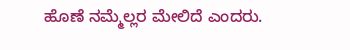ಹೊಣೆ ನಮ್ಮೆಲ್ಲರ ಮೇಲಿದೆ ಎಂದರು.